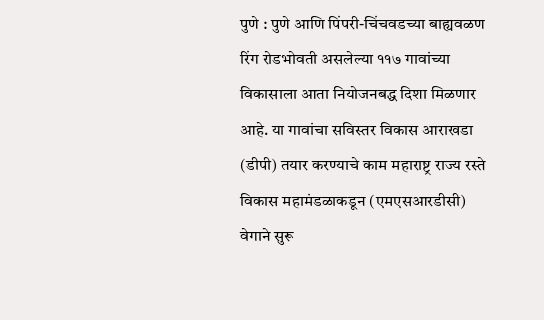पुणे : पुणे आणि पिंपरी-चिंचवडच्या बाह्यवळण रिंग रोडभोवती असलेल्या ११७ गावांच्या विकासाला आता नियोजनबद्ध दिशा मिळणार आहे. या गावांचा सविस्तर विकास आराखडा (डीपी) तयार करण्याचे काम महाराष्ट्र राज्य रस्ते विकास महामंडळाकडून (एमएसआरडीसी) वेगाने सुरू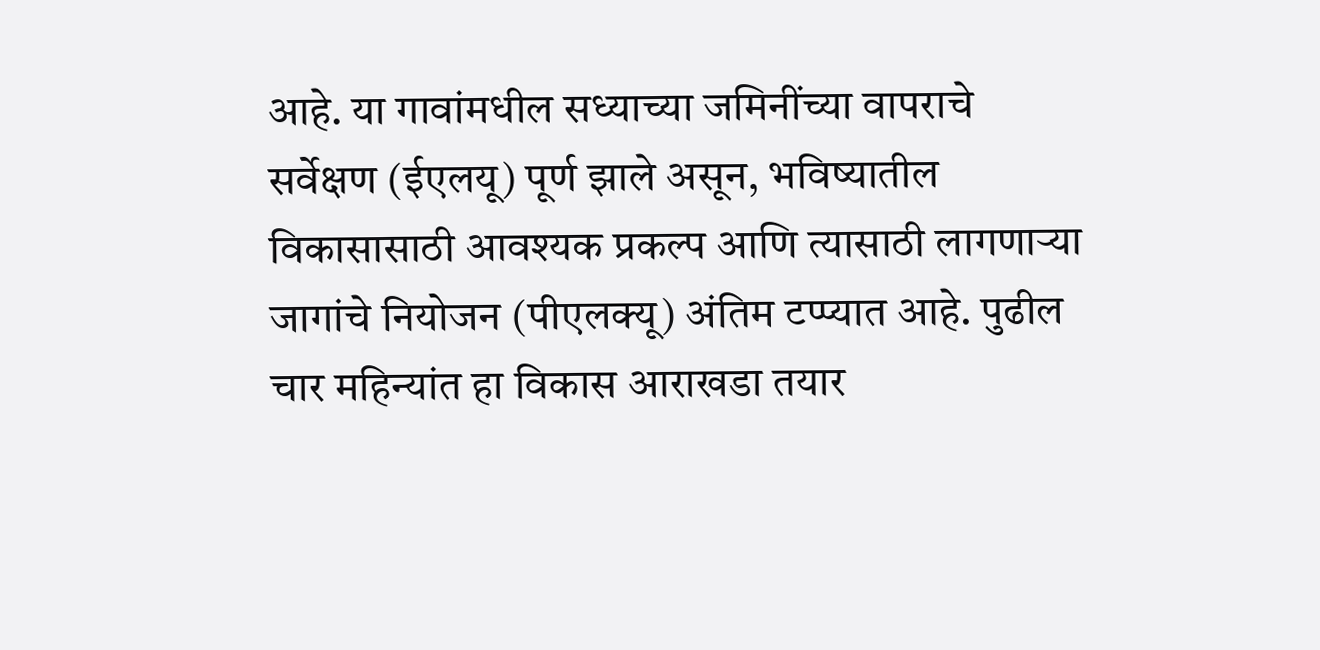आहे. या गावांमधील सध्याच्या जमिनींच्या वापराचे सर्वेक्षण (ईएलयू) पूर्ण झाले असून, भविष्यातील विकासासाठी आवश्यक प्रकल्प आणि त्यासाठी लागणाऱ्या जागांचे नियोजन (पीएलक्यू) अंतिम टप्प्यात आहे. पुढील चार महिन्यांत हा विकास आराखडा तयार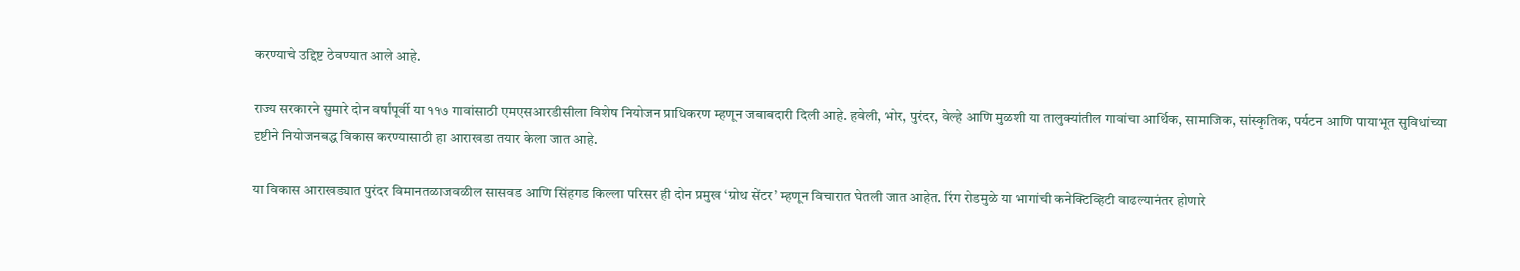करण्याचे उद्दिष्ट ठेवण्यात आले आहे.

राज्य सरकारने सुमारे दोन वर्षांपूर्वी या ११७ गावांसाठी एमएसआरडीसीला विशेष नियोजन प्राधिकरण म्हणून जबाबदारी दिली आहे. हवेली, भोर, पुरंदर, वेल्हे आणि मुळशी या तालुक्यांतील गावांचा आर्थिक, सामाजिक, सांस्कृतिक, पर्यटन आणि पायाभूत सुविधांच्या दृष्टीने नियोजनबद्ध विकास करण्यासाठी हा आराखडा तयार केला जात आहे.

या विकास आराखड्यात पुरंदर विमानतळाजवळील सासवड आणि सिंहगड किल्ला परिसर ही दोन प्रमुख ‘ग्रोथ सेंटर’ म्हणून विचारात घेतली जात आहेत. रिंग रोडमुळे या भागांची कनेक्टिव्हिटी वाढल्यानंतर होणारे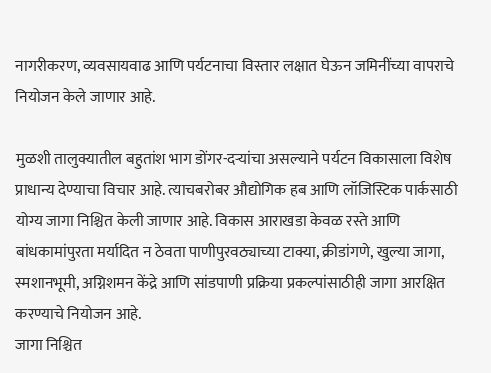नागरीकरण, व्यवसायवाढ आणि पर्यटनाचा विस्तार लक्षात घेऊन जमिनींच्या वापराचे नियोजन केले जाणार आहे.

मुळशी तालुक्यातील बहुतांश भाग डोंगर-दऱ्यांचा असल्याने पर्यटन विकासाला विशेष प्राधान्य देण्याचा विचार आहे. त्याचबरोबर औद्योगिक हब आणि लॉजिस्टिक पार्कसाठी योग्य जागा निश्चित केली जाणार आहे. विकास आराखडा केवळ रस्ते आणि बांधकामांपुरता मर्यादित न ठेवता पाणीपुरवठ्याच्या टाक्या, क्रीडांगणे, खुल्या जागा, स्मशानभूमी, अग्निशमन केंद्रे आणि सांडपाणी प्रक्रिया प्रकल्पांसाठीही जागा आरक्षित करण्याचे नियोजन आहे.
जागा निश्चित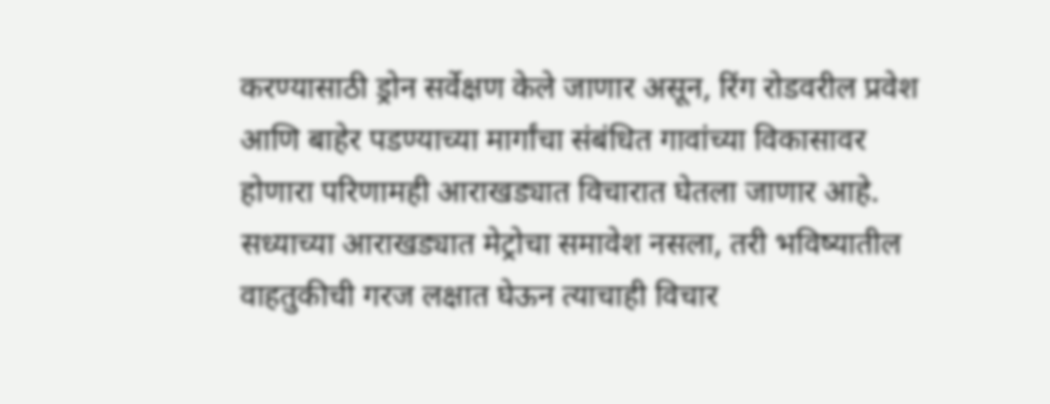करण्यासाठी ड्रोन सर्वेक्षण केले जाणार असून, रिंग रोडवरील प्रवेश आणि बाहेर पडण्याच्या मार्गांचा संबंधित गावांच्या विकासावर होणारा परिणामही आराखड्यात विचारात घेतला जाणार आहे. सध्याच्या आराखड्यात मेट्रोचा समावेश नसला, तरी भविष्यातील वाहतुकीची गरज लक्षात घेऊन त्याचाही विचार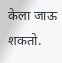केला जाऊ शकतो.